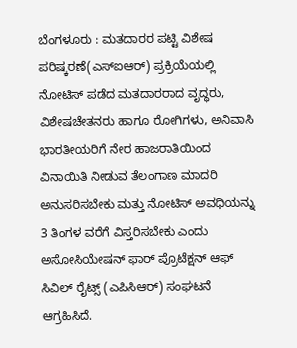ಬೆಂಗಳೂರು : ಮತದಾರರ ಪಟ್ಟಿ ವಿಶೇಷ ಪರಿಷ್ಕರಣೆ(ಎಸ್‍ಐಆರ್) ಪ್ರಕ್ರಿಯೆಯಲ್ಲಿ ನೋಟಿಸ್ ಪಡೆದ ಮತದಾರರಾದ ವೃದ್ಧರು, ವಿಶೇಷಚೇತನರು ಹಾಗೂ ರೋಗಿಗಳು, ಅನಿವಾಸಿ ಭಾರತೀಯರಿಗೆ ನೇರ ಹಾಜರಾತಿಯಿಂದ ವಿನಾಯಿತಿ ನೀಡುವ ತೆಲಂಗಾಣ ಮಾದರಿ ಅನುಸರಿಸಬೇಕು ಮತ್ತು ನೋಟಿಸ್ ಅವಧಿಯನ್ನು 3 ತಿಂಗಳ ವರೆಗೆ ವಿಸ್ತರಿಸಬೇಕು ಎಂದು ಅಸೋಸಿಯೇಷನ್ ಫಾರ್ ಪ್ರೊಟೆಕ್ಷನ್ ಆಫ್ ಸಿವಿಲ್ ರೈಟ್ಸ್ (ಎಪಿಸಿಆರ್) ಸಂಘಟನೆ ಆಗ್ರಹಿಸಿದೆ.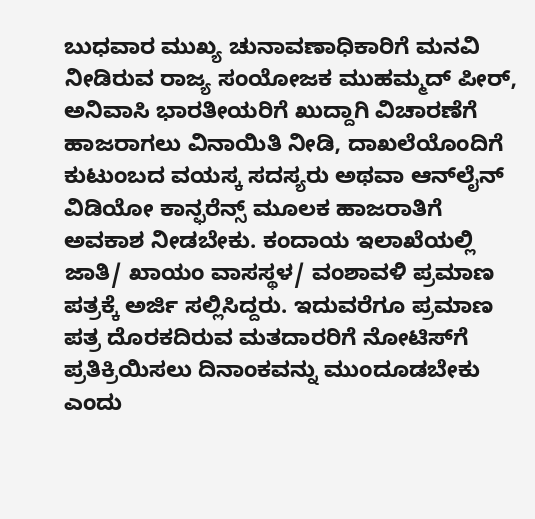ಬುಧವಾರ ಮುಖ್ಯ ಚುನಾವಣಾಧಿಕಾರಿಗೆ ಮನವಿ ನೀಡಿರುವ ರಾಜ್ಯ ಸಂಯೋಜಕ ಮುಹಮ್ಮದ್ ಪೀರ್, ಅನಿವಾಸಿ ಭಾರತೀಯರಿಗೆ ಖುದ್ದಾಗಿ ವಿಚಾರಣೆಗೆ ಹಾಜರಾಗಲು ವಿನಾಯಿತಿ ನೀಡಿ, ದಾಖಲೆಯೊಂದಿಗೆ ಕುಟುಂಬದ ವಯಸ್ಕ ಸದಸ್ಯರು ಅಥವಾ ಆನ್‍ಲೈನ್ ವಿಡಿಯೋ ಕಾನ್ಫರೆನ್ಸ್ ಮೂಲಕ ಹಾಜರಾತಿಗೆ ಅವಕಾಶ ನೀಡಬೇಕು. ಕಂದಾಯ ಇಲಾಖೆಯಲ್ಲಿ ಜಾತಿ/ ಖಾಯಂ ವಾಸಸ್ಥಳ/ ವಂಶಾವಳಿ ಪ್ರಮಾಣ ಪತ್ರಕ್ಕೆ ಅರ್ಜಿ ಸಲ್ಲಿಸಿದ್ದರು. ಇದುವರೆಗೂ ಪ್ರಮಾಣ ಪತ್ರ ದೊರಕದಿರುವ ಮತದಾರರಿಗೆ ನೋಟಿಸ್‍ಗೆ ಪ್ರತಿಕ್ರಿಯಿಸಲು ದಿನಾಂಕವನ್ನು ಮುಂದೂಡಬೇಕು ಎಂದು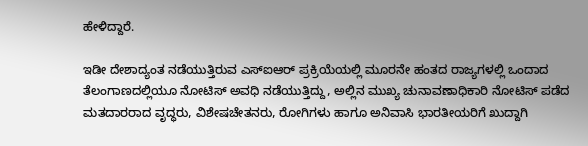ಹೇಳಿದ್ದಾರೆ.

ಇಡೀ ದೇಶಾದ್ಯಂತ ನಡೆಯುತ್ತಿರುವ ಎಸ್‍ಐಆರ್ ಪ್ರಕ್ರಿಯೆಯಲ್ಲಿ ಮೂರನೇ ಹಂತದ ರಾಜ್ಯಗಳಲ್ಲಿ ಒಂದಾದ ತೆಲಂಗಾಣದಲ್ಲಿಯೂ ನೋಟಿಸ್ ಅವಧಿ ನಡೆಯುತ್ತಿದ್ದು, ಅಲ್ಲಿನ ಮುಖ್ಯ ಚುನಾವಣಾಧಿಕಾರಿ ನೋಟಿಸ್ ಪಡೆದ ಮತದಾರರಾದ ವೃದ್ಧರು, ವಿಶೇಷಚೇತನರು, ರೋಗಿಗಳು ಹಾಗೂ ಅನಿವಾಸಿ ಭಾರತೀಯರಿಗೆ ಖುದ್ದಾಗಿ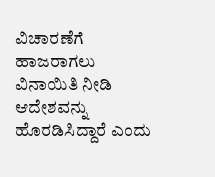ವಿಚಾರಣೆಗೆ ಹಾಜರಾಗಲು ವಿನಾಯಿತಿ ನೀಡಿ ಆದೇಶವನ್ನು ಹೊರಡಿಸಿದ್ದಾರೆ ಎಂದು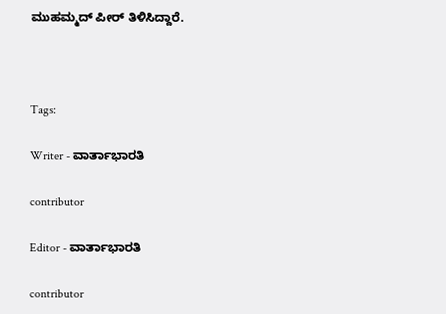ಮುಹಮ್ಮದ್ ಪೀರ್ ತಿಳಿಸಿದ್ದಾರೆ.



Tags:

Writer - ವಾರ್ತಾಭಾರತಿ

contributor

Editor - ವಾರ್ತಾಭಾರತಿ

contributor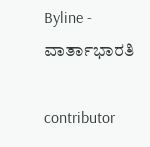Byline - ವಾರ್ತಾಭಾರತಿ

contributor